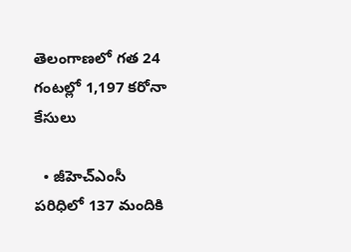తెలంగాణలో గత 24 గంటల్లో 1,197 కరోనా కేసులు

  • జీహెచ్ఎంసీ పరిధిలో 137 మందికి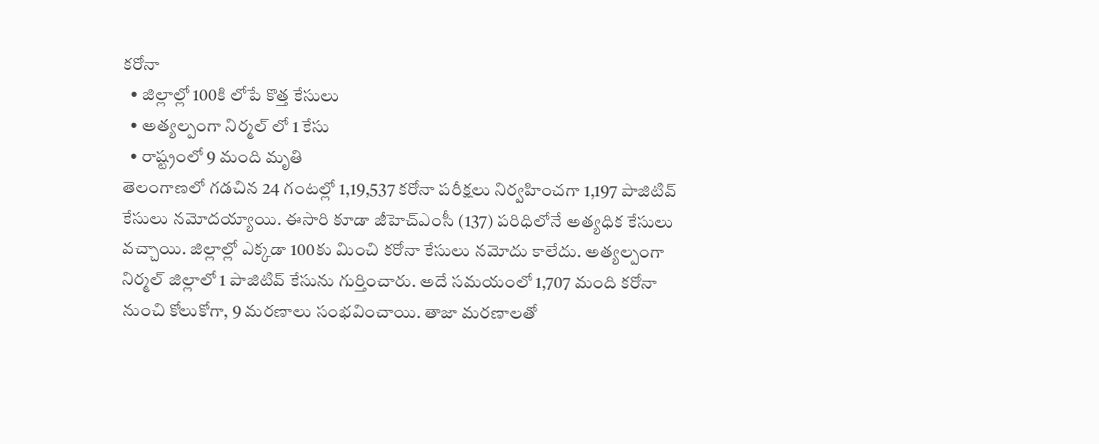కరోనా
  • జిల్లాల్లో 100కి లోపే కొత్త కేసులు
  • అత్యల్పంగా నిర్మల్ లో 1 కేసు
  • రాష్ట్రంలో 9 మంది మృతి
తెలంగాణలో గడచిన 24 గంటల్లో 1,19,537 కరోనా పరీక్షలు నిర్వహించగా 1,197 పాజిటివ్ కేసులు నమోదయ్యాయి. ఈసారి కూడా జీహెచ్ఎంసీ (137) పరిధిలోనే అత్యధిక కేసులు వచ్చాయి. జిల్లాల్లో ఎక్కడా 100కు మించి కరోనా కేసులు నమోదు కాలేదు. అత్యల్పంగా నిర్మల్ జిల్లాలో 1 పాజిటివ్ కేసును గుర్తించారు. అదే సమయంలో 1,707 మంది కరోనా నుంచి కోలుకోగా, 9 మరణాలు సంభవించాయి. తాజా మరణాలతో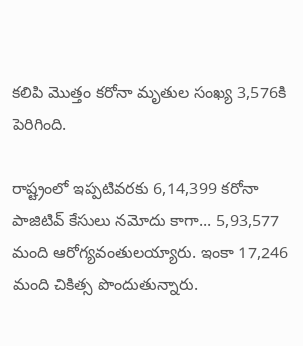కలిపి మొత్తం కరోనా మృతుల సంఖ్య 3,576కి పెరిగింది.

రాష్ట్రంలో ఇప్పటివరకు 6,14,399 కరోనా పాజిటివ్ కేసులు నమోదు కాగా... 5,93,577 మంది ఆరోగ్యవంతులయ్యారు. ఇంకా 17,246 మంది చికిత్స పొందుతున్నారు.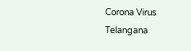Corona Virus
Telangana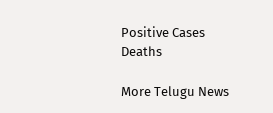Positive Cases
Deaths

More Telugu News